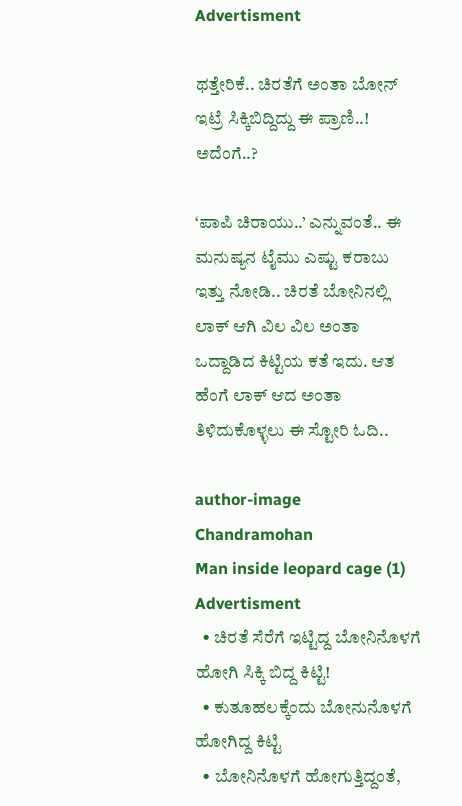Advertisment

ಥತ್ತೇರಿಕೆ.. ಚಿರತೆಗೆ ಅಂತಾ ಬೋನ್ ಇಟ್ರೆ ಸಿಕ್ಕಿಬಿದ್ದಿದ್ದು ಈ ಪ್ರಾಣಿ..! ಅದೆಂಗೆ..?

‘ಪಾಪಿ ಚಿರಾಯು..’ ಎನ್ನುವಂತೆ.. ಈ ಮನುಷ್ಯನ ಟೈಮು ಎಷ್ಟು ಕರಾಬು ಇತ್ತು ನೋಡಿ.. ಚಿರತೆ ಬೋನಿನಲ್ಲಿ ಲಾಕ್ ಆಗಿ ವಿಲ ವಿಲ ಅಂತಾ ಒದ್ದಾಡಿದ ಕಿಟ್ಟಿಯ ಕತೆ ಇದು. ಆತ ಹೆಂಗೆ ಲಾಕ್ ಆದ ಅಂತಾ ತಿಳಿದುಕೊಳ್ಳಲು ಈ ಸ್ಟೋರಿ ಓದಿ..

author-image
Chandramohan
Man inside leopard cage (1)
Advertisment
  • ಚಿರತೆ ಸೆರೆಗೆ ಇಟ್ಟಿದ್ದ ಬೋನಿನೊಳಗೆ ಹೋಗಿ ಸಿಕ್ಕಿ ಬಿದ್ದ ಕಿಟ್ಟಿ!
  • ಕುತೂಹಲಕ್ಕೆಂದು ಬೋನುನೊಳಗೆ ಹೋಗಿದ್ದ ಕಿಟ್ಟಿ
  • ಬೋನಿನೊಳಗೆ ಹೋಗುತ್ತಿದ್ದಂತೆ,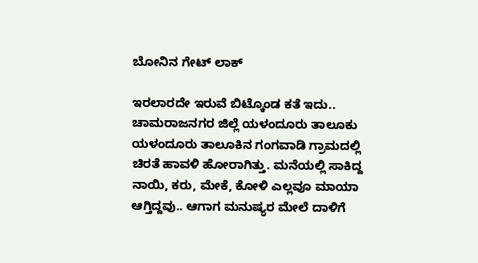ಬೋನಿನ ಗೇಟ್ ಲಾಕ್

ಇರಲಾರದೇ ಇರುವೆ ಬಿಟ್ಕೊಂಡ ಕತೆ ಇದು.. ಚಾಮರಾಜನಗರ ಜಿಲ್ಲೆ ಯಳಂದೂರು ತಾಲೂಕು ಯಳಂದೂರು ತಾಲೂಕಿನ ಗಂಗವಾಡಿ ಗ್ರಾಮದಲ್ಲಿ ಚಿರತೆ ಹಾವಳಿ ಹೋರಾಗಿತ್ತು. ಮನೆಯಲ್ಲಿ ಸಾಕಿದ್ದ ನಾಯಿ, ಕರು, ಮೇಕೆ, ಕೋಳಿ ಎಲ್ಲವೂ ಮಾಯಾ ಆಗ್ತಿದ್ದವು.. ಆಗಾಗ ಮನುಷ್ಯರ ಮೇಲೆ ದಾಳಿಗೆ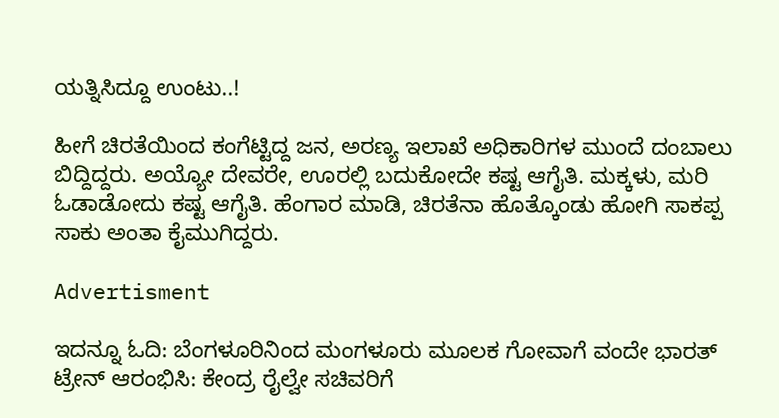ಯತ್ನಿಸಿದ್ದೂ ಉಂಟು..!

ಹೀಗೆ ಚಿರತೆಯಿಂದ ಕಂಗೆಟ್ಟಿದ್ದ ಜನ, ಅರಣ್ಯ ಇಲಾಖೆ ಅಧಿಕಾರಿಗಳ ಮುಂದೆ ದಂಬಾಲು ಬಿದ್ದಿದ್ದರು. ಅಯ್ಯೋ ದೇವರೇ, ಊರಲ್ಲಿ ಬದುಕೋದೇ ಕಷ್ಟ ಆಗೈತಿ. ಮಕ್ಕಳು, ಮರಿ ಓಡಾಡೋದು ಕಷ್ಟ ಆಗೈತಿ. ಹೆಂಗಾರ ಮಾಡಿ, ಚಿರತೆನಾ ಹೊತ್ಕೊಂಡು ಹೋಗಿ ಸಾಕಪ್ಪ ಸಾಕು ಅಂತಾ ಕೈಮುಗಿದ್ದರು.

Advertisment

ಇದನ್ನೂ ಓದಿ: ಬೆಂಗಳೂರಿನಿಂದ ಮಂಗಳೂರು ಮೂಲಕ ಗೋವಾಗೆ ವಂದೇ ಭಾರತ್ ಟ್ರೇನ್ ಆರಂಭಿಸಿ: ಕೇಂದ್ರ ರೈಲ್ವೇ ಸಚಿವರಿಗೆ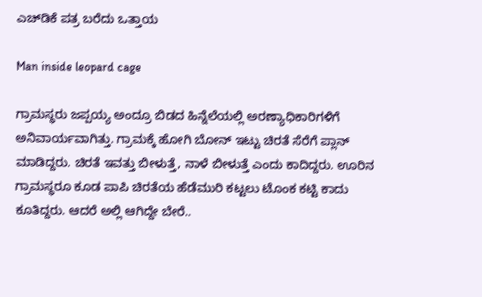ಎಚ್‌ಡಿಕೆ ಪತ್ರ ಬರೆದು ಒತ್ತಾಯ

Man inside leopard cage

ಗ್ರಾಮಸ್ಥರು ಜಪ್ಪಯ್ಯ ಅಂದ್ರೂ ಬಿಡದ ಹಿನ್ನೆಲೆಯಲ್ಲಿ ಅರಣ್ಯಾಧಿಕಾರಿಗಳಿಗೆ ಅನಿವಾರ್ಯವಾಗಿತ್ತು. ಗ್ರಾಮಕ್ಕೆ ಹೋಗಿ ಬೋನ್ ಇಟ್ಟು ಚಿರತೆ ಸೆರೆಗೆ ಪ್ಲಾನ್ ಮಾಡಿದ್ದರು. ಚಿರತೆ ಇವತ್ತು ಬೀಳುತ್ತೆ, ನಾಳೆ ಬೀಳುತ್ತೆ ಎಂದು ಕಾದಿದ್ದರು. ಊರಿನ ಗ್ರಾಮಸ್ಥರೂ ಕೂಡ ಪಾಪಿ ಚಿರತೆಯ ಹೆಡೆಮುರಿ ಕಟ್ಟಲು ಟೊಂಕ ಕಟ್ಟಿ ಕಾದು ಕೂತಿದ್ದರು. ಆದರೆ ಅಲ್ಲಿ ಆಗಿದ್ದೇ ಬೇರೆ..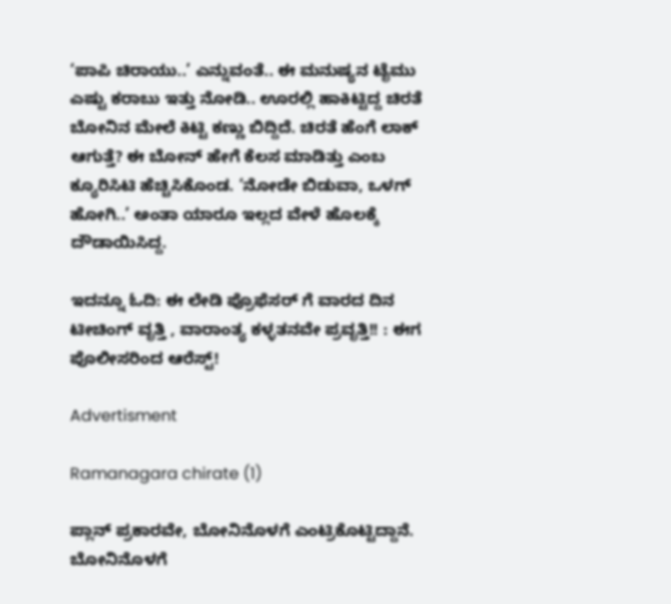‘ಪಾಪಿ ಚಿರಾಯು..’ ಎನ್ನುವಂತೆ.. ಈ ಮನುಷ್ಯನ ಟೈಮು ಎಷ್ಟು ಕರಾಬು ಇತ್ತು ನೋಡಿ.. ಊರಲ್ಲಿ ಹಾಕಿಟ್ಟಿದ್ದ ಚಿರತೆ ಬೋನಿನ ಮೇಲೆ ಕಿಟ್ಟಿ ಕಣ್ಣು ಬಿದ್ದಿದೆ. ಚಿರತೆ ಹೆಂಗೆ ಲಾಕ್ ಆಗುತ್ತೆ? ಈ ಬೋನ್ ಹೇಗೆ ಕೆಲಸ ಮಾಡಿತ್ತು ಎಂಬ ಕ್ಯೂರಿಸಿಟಿ ಹೆಚ್ಚಿಸಿಕೊಂಡ. ‘ನೋಡೇ ಬಿಡುವಾ, ಒಳಗ್ ಹೋಗಿ..’ ಅಂತಾ ಯಾರೂ ಇಲ್ಲದ ವೇಳೆ ಹೊಲಕ್ಕೆ ದೌಡಾಯಿಸಿದ್ದ.

ಇದನ್ನೂ ಓದಿ: ಈ ಲೇಡಿ ಪ್ರೊಫೆಸರ್ ಗೆ ವಾರದ ದಿನ ಟೀಚಿಂಗ್ ವೃತ್ತಿ , ವಾರಾಂತ್ಯ ಕಳ್ಳತನವೇ ಪ್ರವೃತ್ತಿ!! : ಈಗ ಪೊಲೀಸರಿಂದ ಆರೆಸ್ಟ್!

Advertisment

Ramanagara chirate (1)

ಪ್ಲಾನ್ ಪ್ರಕಾರವೇ, ಬೋನಿನೊಳಗೆ ಎಂಟ್ರಿಕೊಟ್ಟಿದ್ದಾನೆ. ಬೋನಿನೊಳಗೆ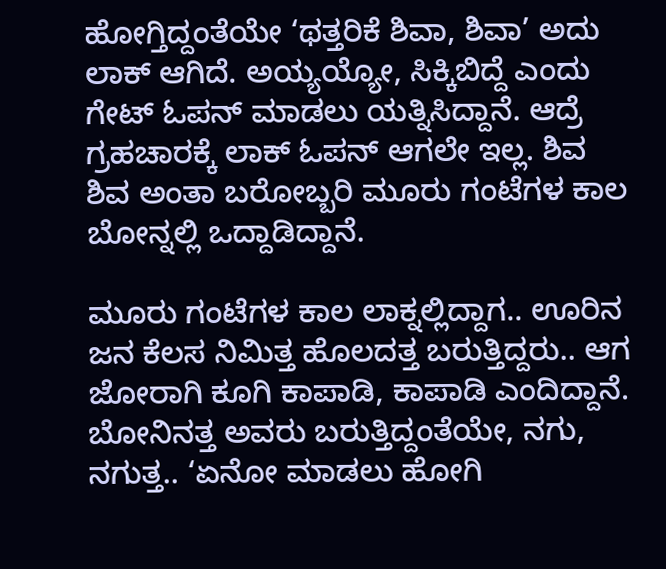ಹೋಗ್ತಿದ್ದಂತೆಯೇ ‘ಥತ್ತರಿಕೆ ಶಿವಾ, ಶಿವಾ’ ಅದು ಲಾಕ್ ಆಗಿದೆ. ಅಯ್ಯಯ್ಯೋ, ಸಿಕ್ಕಿಬಿದ್ದೆ ಎಂದು ಗೇಟ್ ಓಪನ್ ಮಾಡಲು ಯತ್ನಿಸಿದ್ದಾನೆ. ಆದ್ರೆ ಗ್ರಹಚಾರಕ್ಕೆ ಲಾಕ್ ಓಪನ್ ಆಗಲೇ ಇಲ್ಲ. ಶಿವ ಶಿವ ಅಂತಾ ಬರೋಬ್ಬರಿ ಮೂರು ಗಂಟೆಗಳ ಕಾಲ ಬೋನ್ನಲ್ಲಿ ಒದ್ದಾಡಿದ್ದಾನೆ.

ಮೂರು ಗಂಟೆಗಳ ಕಾಲ ಲಾಕ್ನಲ್ಲಿದ್ದಾಗ.. ಊರಿನ ಜನ ಕೆಲಸ ನಿಮಿತ್ತ ಹೊಲದತ್ತ ಬರುತ್ತಿದ್ದರು.. ಆಗ ಜೋರಾಗಿ ಕೂಗಿ ಕಾಪಾಡಿ, ಕಾಪಾಡಿ ಎಂದಿದ್ದಾನೆ. ಬೋನಿನತ್ತ ಅವರು ಬರುತ್ತಿದ್ದಂತೆಯೇ, ನಗು, ನಗುತ್ತ.. ‘ಏನೋ ಮಾಡಲು ಹೋಗಿ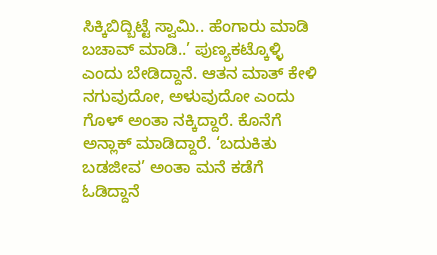ಸಿಕ್ಕಿಬಿದ್ಬಿಟ್ಟೆ ಸ್ವಾಮಿ.. ಹೆಂಗಾರು ಮಾಡಿ ಬಚಾವ್ ಮಾಡಿ..’ ಪುಣ್ಯಕಟ್ಕೊಳ್ಳಿ  ಎಂದು ಬೇಡಿದ್ದಾನೆ. ಆತನ ಮಾತ್ ಕೇಳಿ ನಗುವುದೋ, ಅಳುವುದೋ ಎಂದು ಗೊಳ್ ಅಂತಾ ನಕ್ಕಿದ್ದಾರೆ. ಕೊನೆಗೆ ಅನ್ಲಾಕ್ ಮಾಡಿದ್ದಾರೆ. ‘ಬದುಕಿತು ಬಡಜೀವ’ ಅಂತಾ ಮನೆ ಕಡೆಗೆ ಓಡಿದ್ದಾನೆ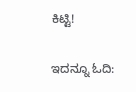ಕಿಟ್ಟಿ!

ಇದನ್ನೂ ಓದಿ: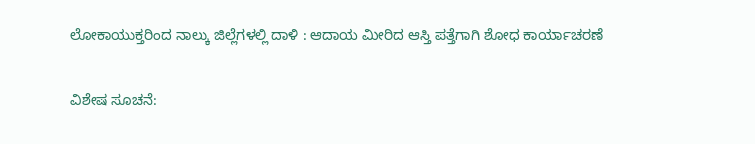ಲೋಕಾಯುಕ್ತರಿಂದ ನಾಲ್ಕು ಜಿಲ್ಲೆಗಳಲ್ಲಿ ದಾಳಿ : ಆದಾಯ ಮೀರಿದ ಆಸ್ತಿ ಪತ್ತೆಗಾಗಿ ಶೋಧ ಕಾರ್ಯಾಚರಣೆ

ವಿಶೇಷ ಸೂಚನೆ: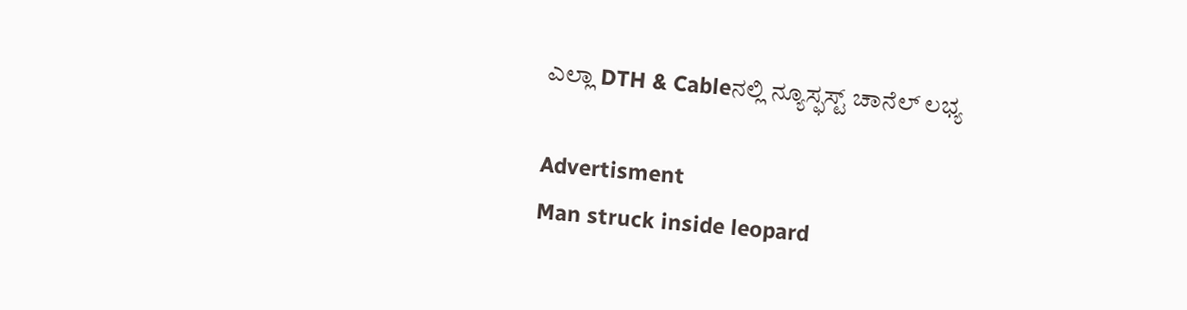ಎಲ್ಲಾ DTH & Cableನಲ್ಲಿ ನ್ಯೂಸ್ಫಸ್ಟ್ ಚಾನೆಲ್ ಲಭ್ಯ

Advertisment
Man struck inside leopard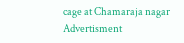cage at Chamaraja nagar
Advertisment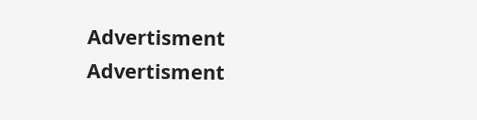Advertisment
Advertisment